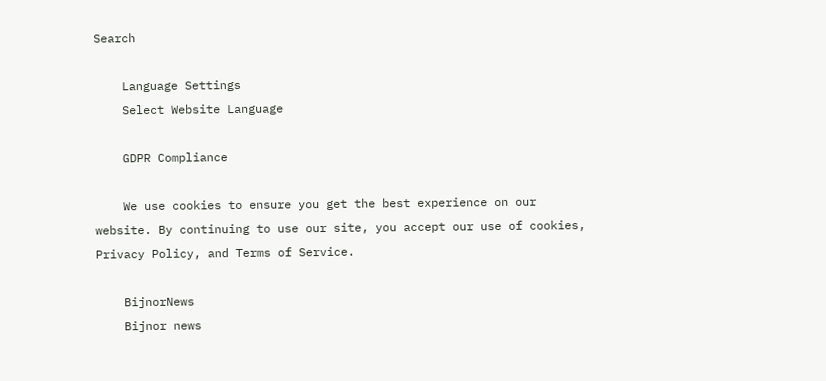Search

    Language Settings
    Select Website Language

    GDPR Compliance

    We use cookies to ensure you get the best experience on our website. By continuing to use our site, you accept our use of cookies, Privacy Policy, and Terms of Service.

    BijnorNews
    Bijnor news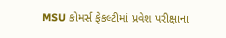MSU કોમર્સ ફેકલ્ટીમાં પ્રવેશ પરીક્ષાના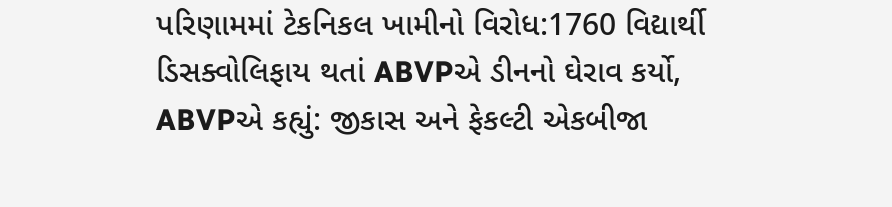પરિણામમાં ટેકનિકલ ખામીનો વિરોધ:1760 વિદ્યાર્થી ડિસક્વોલિફાય થતાં ABVPએ ડીનનો ઘેરાવ કર્યો, ABVPએ કહ્યું: જીકાસ અને ફેકલ્ટી એકબીજા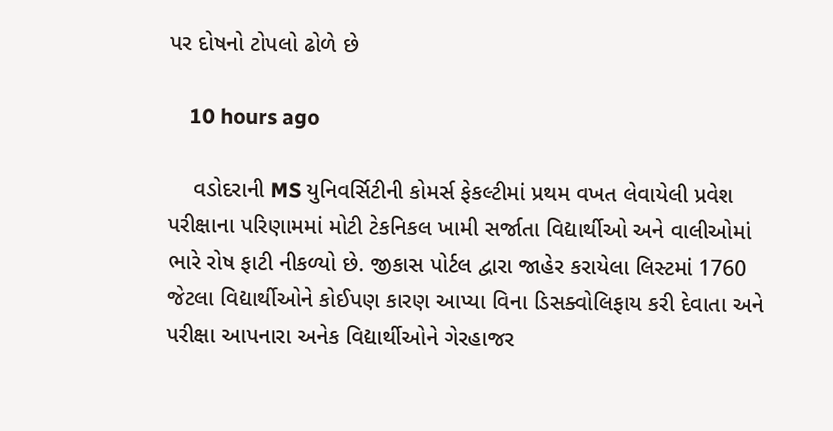પર દોષનો ટોપલો ઢોળે છે

    10 hours ago

    વડોદરાની MS યુનિવર્સિટીની કોમર્સ ફેકલ્ટીમાં પ્રથમ વખત લેવાયેલી પ્રવેશ પરીક્ષાના પરિણામમાં મોટી ટેકનિકલ ખામી સર્જાતા વિદ્યાર્થીઓ અને વાલીઓમાં ભારે રોષ ફાટી નીકળ્યો છે. જીકાસ પોર્ટલ દ્વારા જાહેર કરાયેલા લિસ્ટમાં 1760 જેટલા વિદ્યાર્થીઓને કોઈપણ કારણ આપ્યા વિના ડિસક્વોલિફાય કરી દેવાતા અને પરીક્ષા આપનારા અનેક વિદ્યાર્થીઓને ગેરહાજર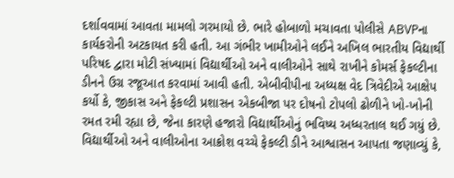દર્શાવવામાં આવતા મામલો ગરમાયો છે. ભારે હોબાળો મચાવતા પોલીસે ABVPના કાર્યકરોની અટકાયત કરી હતી. આ ગંભીર ખામીઓને લઈને અખિલ ભારતીય વિદ્યાર્થી પરિષદ દ્વારા મોટી સંખ્યામાં વિદ્યાર્થીઓ અને વાલીઓને સાથે રાખીને કોમર્સ ફેકલ્ટીના ડીનને ઉગ્ર રજૂઆત કરવામાં આવી હતી. એબીવીપીના અધ્યક્ષ વેદ ત્રિવેદીએ આક્ષેપ કર્યો કે, જીકાસ અને ફેકલ્ટી પ્રશાસન એકબીજા પર દોષનો ટોપલો ઢોળીને ખો-ખોની રમત રમી રહ્યા છે, જેના કારણે હજારો વિદ્યાર્થીઓનું ભવિષ્ય અધ્ધરતાલ થઈ ગયું છે. વિદ્યાર્થીઓ અને વાલીઓના આક્રોશ વચ્ચે ફેકલ્ટી ડીને આશ્વાસન આપતા જણાવ્યું કે,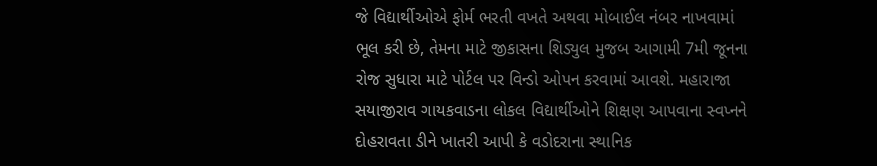જે વિદ્યાર્થીઓએ ફોર્મ ભરતી વખતે અથવા મોબાઈલ નંબર નાખવામાં ભૂલ કરી છે, તેમના માટે જીકાસના શિડ્યુલ મુજબ આગામી 7મી જૂનના રોજ સુધારા માટે પોર્ટલ પર વિન્ડો ઓપન કરવામાં આવશે. મહારાજા સયાજીરાવ ગાયકવાડના લોકલ વિદ્યાર્થીઓને શિક્ષણ આપવાના સ્વપ્નને દોહરાવતા ડીને ખાતરી આપી કે વડોદરાના સ્થાનિક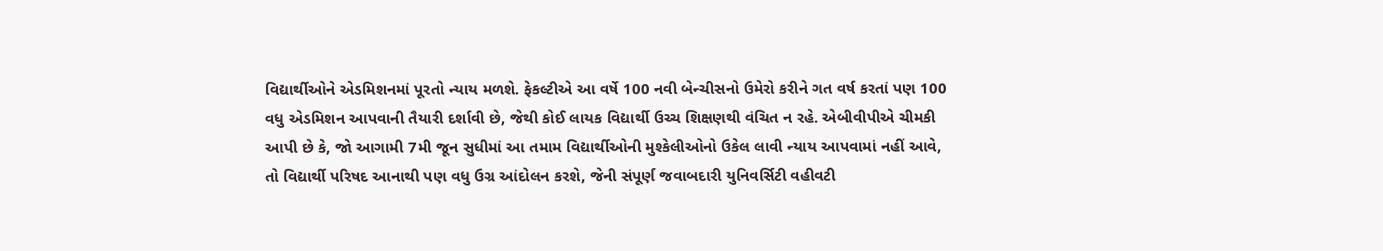વિદ્યાર્થીઓને એડમિશનમાં પૂરતો ન્યાય મળશે. ફેકલ્ટીએ આ વર્ષે 100 નવી બેન્ચીસનો ઉમેરો કરીને ગત વર્ષ કરતાં પણ 100 વધુ એડમિશન આપવાની તૈયારી દર્શાવી છે, જેથી કોઈ લાયક વિદ્યાર્થી ઉચ્ચ શિક્ષણથી વંચિત ન રહે. એબીવીપીએ ચીમકી આપી છે કે, જો આગામી 7મી જૂન સુધીમાં આ તમામ વિદ્યાર્થીઓની મુશ્કેલીઓનો ઉકેલ લાવી ન્યાય આપવામાં નહીં આવે, તો વિદ્યાર્થી પરિષદ આનાથી પણ વધુ ઉગ્ર આંદોલન કરશે, જેની સંપૂર્ણ જવાબદારી યુનિવર્સિટી વહીવટી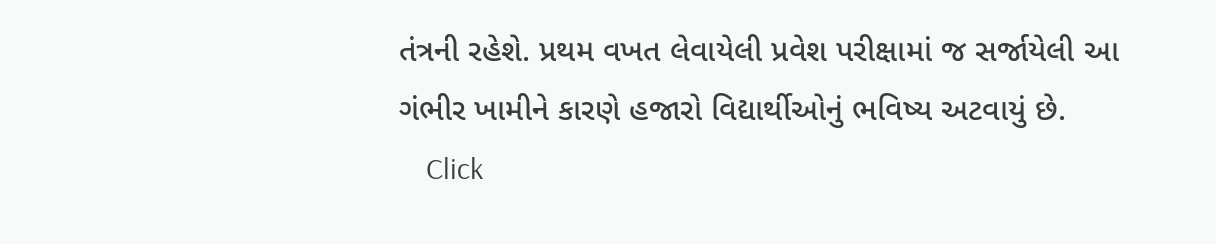તંત્રની રહેશે. પ્રથમ વખત લેવાયેલી પ્રવેશ પરીક્ષામાં જ સર્જાયેલી આ ગંભીર ખામીને કારણે હજારો વિદ્યાર્થીઓનું ભવિષ્ય અટવાયું છે.
    Click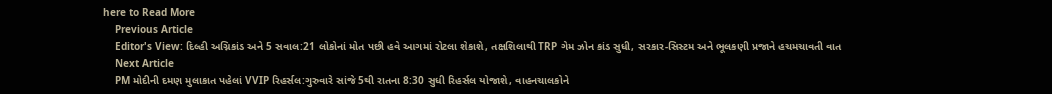here to Read More
    Previous Article
    Editor's View: દિલ્હી અગ્નિકાંડ અને 5 સવાલ:21 લોકોનાં મોત પછી હવે આગમાં રોટલા શેકાશે, તક્ષશિલાથી TRP ગેમ ઝોન કાંડ સુધી, સરકાર-સિસ્ટમ અને ભૂલકણી પ્રજાને હચમચાવતી વાત
    Next Article
    PM મોદીની દમણ મુલાકાત પહેલાં VVIP રિહર્સલ:ગુરુવારે સાંજે 5થી રાતના 8:30 સુધી રિહર્સલ યોજાશે, વાહનચાલકોને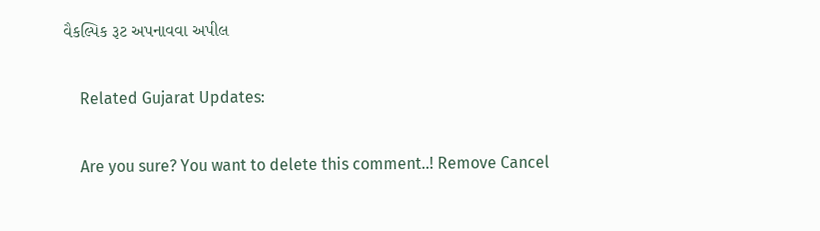વૈકલ્પિક રૂટ અપનાવવા અપીલ

    Related Gujarat Updates:

    Are you sure? You want to delete this comment..! Remove Cancel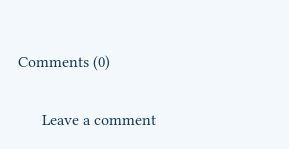Comments (0)

      Leave a comment